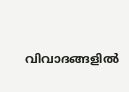വിവാദങ്ങളിൽ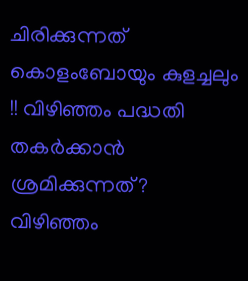ചിരിക്കുന്നത് കൊളംബോയും കുളച്ചലും !! വിഴിഞ്ഞം പദ്ധതി തകർക്കാൻ ശ്രമിക്കുന്നത്?
വിഴിഞ്ഞം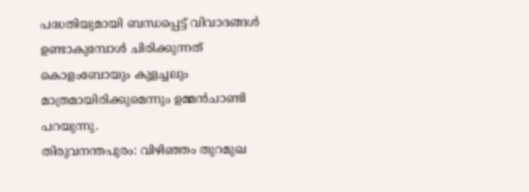പദ്ധതിയുമായി ബന്ധപ്പെട്ട് വിവാദങ്ങൾ ഉണ്ടാകുമ്പോൾ ചിരിക്കുന്നത് കൊളംബോയും കുളച്ചലും മാത്രമായിരിക്കുമെന്നും ഉമ്മൻചാണ്ടി പറയുന്നു.
തിരുവനന്തപുരം: വിഴിഞ്ഞം തുറമുഖ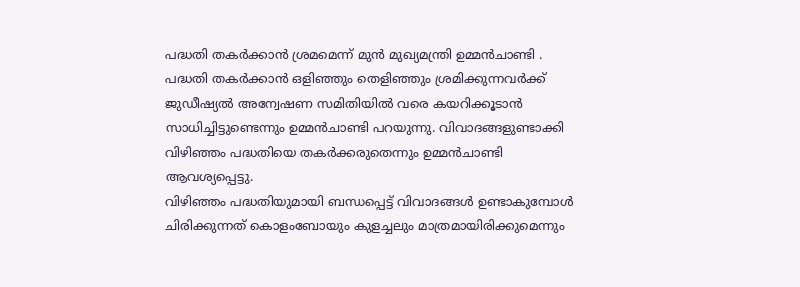പദ്ധതി തകർക്കാൻ ശ്രമമെന്ന് മുൻ മുഖ്യമന്ത്രി ഉമ്മൻചാണ്ടി . പദ്ധതി തകർക്കാൻ ഒളിഞ്ഞും തെളിഞ്ഞും ശ്രമിക്കുന്നവർക്ക് ജുഡീഷ്യൽ അന്വേഷണ സമിതിയിൽ വരെ കയറിക്കൂടാൻ സാധിച്ചിട്ടുണ്ടെന്നും ഉമ്മൻചാണ്ടി പറയുന്നു. വിവാദങ്ങളുണ്ടാക്കി വിഴിഞ്ഞം പദ്ധതിയെ തകർക്കരുതെന്നും ഉമ്മൻചാണ്ടി ആവശ്യപ്പെട്ടു.
വിഴിഞ്ഞം പദ്ധതിയുമായി ബന്ധപ്പെട്ട് വിവാദങ്ങൾ ഉണ്ടാകുമ്പോൾ ചിരിക്കുന്നത് കൊളംബോയും കുളച്ചലും മാത്രമായിരിക്കുമെന്നും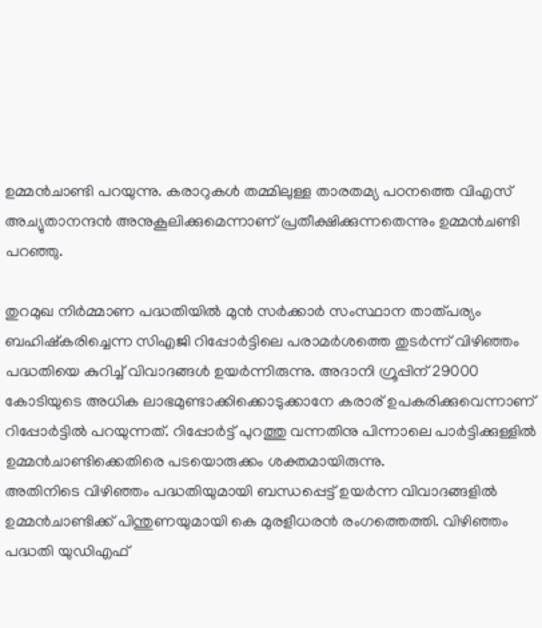ഉമ്മൻചാണ്ടി പറയുന്നു. കരാറുകൾ തമ്മിലുള്ള താരതമ്യ പഠനത്തെ വിഎസ് അച്യുതാനന്ദൻ അനുകൂലിക്കുമെന്നാണ് പ്രതീക്ഷിക്കുന്നതെന്നും ഉമ്മൻചണ്ടി പറഞ്ഞു.

തുറമുഖ നിർമ്മാണ പദ്ധതിയിൽ മുൻ സർക്കാർ സംസ്ഥാന താത്പര്യം ബഹിഷ്കരിച്ചെന്ന സിഎജി റിപ്പോർട്ടിലെ പരാമർശത്തെ തുടർന്ന് വിഴിഞ്ഞം പദ്ധതിയെ കുറിച്ച് വിവാദങ്ങൾ ഉയർന്നിരുന്നു. അദാനി ഗ്രൂപ്പിന് 29000 കോടിയുടെ അധിക ലാഭമുണ്ടാക്കിക്കൊടുക്കാനേ കരാര് ഉപകരിക്കുവെന്നാണ് റിപ്പോർട്ടിൽ പറയുന്നത്. റിപ്പോർട്ട് പുറത്തു വന്നതിനു പിന്നാലെ പാർട്ടിക്കുള്ളിൽ ഉമ്മൻചാണ്ടിക്കെതിരെ പടയൊരുക്കം ശക്തമായിരുന്നു.
അതിനിടെ വിഴിഞ്ഞം പദ്ധതിയുമായി ബന്ധപ്പെട്ട് ഉയർന്ന വിവാദങ്ങളിൽ ഉമ്മൻചാണ്ടിക്ക് പിന്തുണയുമായി കെ മുരളീധരൻ രംഗത്തെത്തി. വിഴിഞ്ഞം പദ്ധതി യുഡിഎഫ്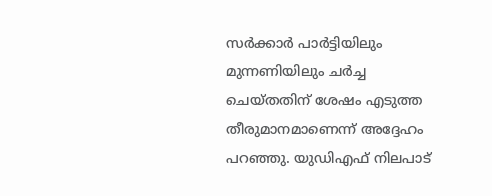സർക്കാർ പാർട്ടിയിലും മുന്നണിയിലും ചർച്ച ചെയ്തതിന് ശേഷം എടുത്ത തീരുമാനമാണെന്ന് അദ്ദേഹം പറഞ്ഞു. യുഡിഎഫ് നിലപാട്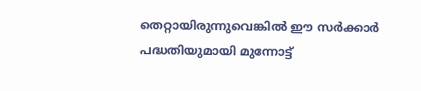തെറ്റായിരുന്നുവെങ്കിൽ ഈ സർക്കാർ പദ്ധതിയുമായി മുന്നോട്ട്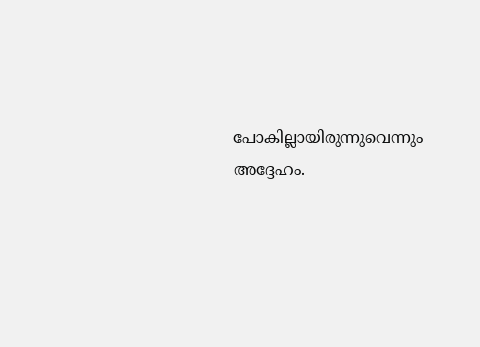പോകില്ലായിരുന്നുവെന്നും അദ്ദേഹം.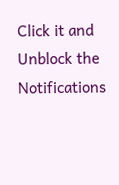Click it and Unblock the Notifications